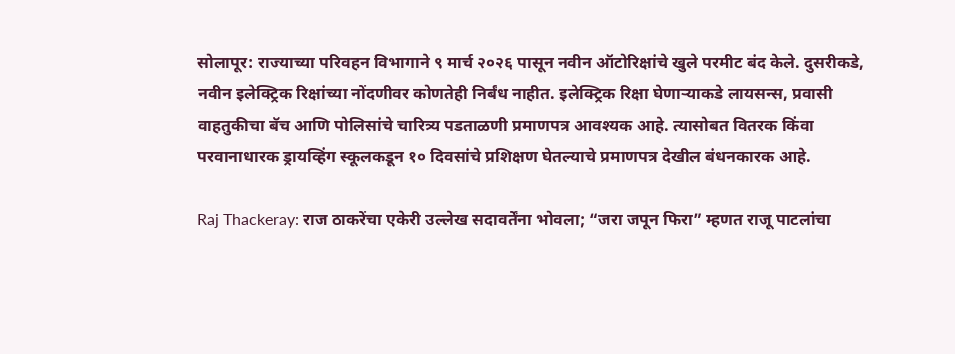सोलापूर: राज्याच्या परिवहन विभागाने ९ मार्च २०२६ पासून नवीन ऑटोरिक्षांचे खुले परमीट बंद केले. दुसरीकडे, नवीन इलेक्ट्रिक रिक्षांच्या नोंदणीवर कोणतेही निर्बंध नाहीत. इलेक्ट्रिक रिक्षा घेणाऱ्याकडे लायसन्स, प्रवासी वाहतुकीचा बॅच आणि पोलिसांचे चारित्र्य पडताळणी प्रमाणपत्र आवश्यक आहे. त्यासोबत वितरक किंवा परवानाधारक ड्रायव्हिंग स्कूलकडून १० दिवसांचे प्रशिक्षण घेतल्याचे प्रमाणपत्र देखील बंधनकारक आहे.

Raj Thackeray: राज ठाकरेंचा एकेरी उल्लेख सदावर्तेंना भोवला; “जरा जपून फिरा” म्हणत राजू पाटलांचा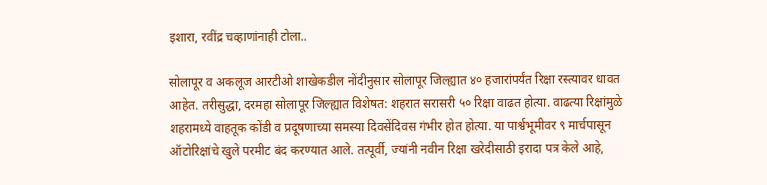इशारा, रवींद्र चव्हाणांनाही टोला..

सोलापूर व अकलूज आरटीओ शाखेकडील नोंदीनुसार सोलापूर जिल्ह्यात ४० हजारांपर्यंत रिक्षा रस्त्यावर धावत आहेत. तरीसुद्धा, दरमहा सोलापूर जिल्ह्यात विशेषत: शहरात सरासरी ५० रिक्षा वाढत होत्या. वाढत्या रिक्षांमुळे शहरामध्ये वाहतूक कोंडी व प्रदूषणाच्या समस्या दिवसेंदिवस गंभीर होत होत्या. या पार्श्वभूमीवर ९ मार्चपासून ऑटोरिक्षांचे खुले परमीट बंद करण्यात आले. तत्पूर्वी, ज्यांनी नवीन रिक्षा खरेदीसाठी इरादा पत्र केले आहे,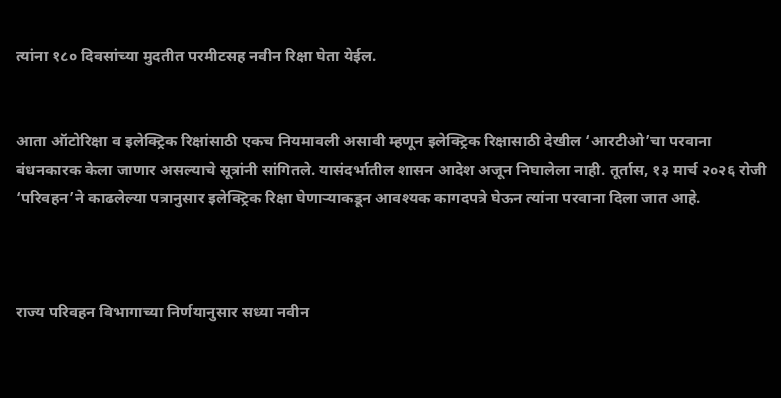त्यांना १८० दिवसांच्या मुदतीत परमीटसह नवीन रिक्षा घेता येईल.


आता ऑटोरिक्षा व इलेक्ट्रिक रिक्षांसाठी एकच नियमावली असावी म्हणून इलेक्ट्रिक रिक्षासाठी देखील ‘आरटीओ’चा परवाना बंधनकारक केला जाणार असल्याचे सूत्रांनी सांगितले. यासंदर्भातील शासन आदेश अजून निघालेला नाही. तूर्तास, १३ मार्च २०२६ रोजी ‘परिवहन’ने काढलेल्या पत्रानुसार इलेक्ट्रिक रिक्षा घेणाऱ्याकडून आवश्यक कागदपत्रे घेऊन त्यांना परवाना दिला जात आहे.



राज्य परिवहन विभागाच्या निर्णयानुसार सध्या नवीन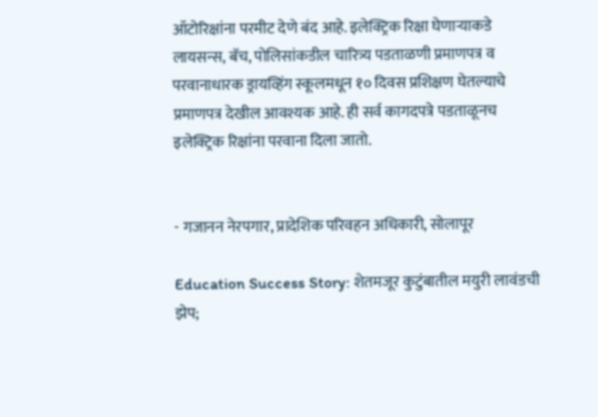ऑटोरिक्षांना परमीट देणे बंद आहे. इलेक्ट्रिक रिक्षा घेणाऱ्याकडे लायसन्स, बॅच, पोलिसांकडील चारित्र्य पडताळणी प्रमाणपत्र व परवानाधारक ड्रायव्हिंग स्कूलमधून १० दिवस प्रशिक्षण घेतल्याचे प्रमाणपत्र देखील आवश्यक आहे. ही सर्व कागदपत्रे पडताळूनच इलेक्ट्रिक रिक्षांना परवाना दिला जातो.


- गजानन नेरपगार, प्रादेशिक परिवहन अधिकारी, सोलापूर

Education Success Story: शेतमजूर कुटुंबातील मयुरी लावंडची झेप;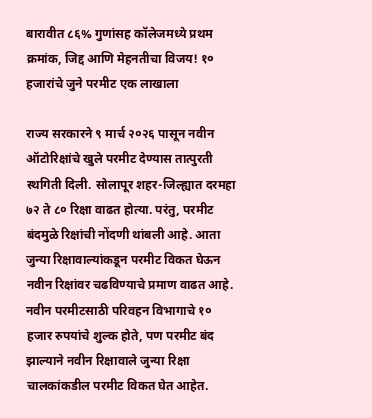बारावीत ८६% गुणांसह कॉलेजमध्ये प्रथम क्रमांक, जिद्द आणि मेहनतीचा विजय! १० हजारांचे जुने परमीट एक लाखाला

राज्य सरकारने ९ मार्च २०२६ पासून नवीन ऑटोरिक्षांचे खुले परमीट देण्यास तात्पुरती स्थगिती दिली. सोलापूर शहर-जिल्ह्यात दरमहा ७२ ते ८० रिक्षा वाढत होत्या. परंतु, परमीट बंदमुळे रिक्षांची नोंदणी थांबली आहे. आता जुन्या रिक्षावाल्यांकडून परमीट विकत घेऊन नवीन रिक्षांवर चढविण्याचे प्रमाण वाढत आहे. नवीन परमीटसाठी परिवहन विभागाचे १० हजार रुपयांचे शुल्क होते, पण परमीट बंद झाल्याने नवीन रिक्षावाले जुन्या रिक्षा चालकांकडील परमीट विकत घेत आहेत.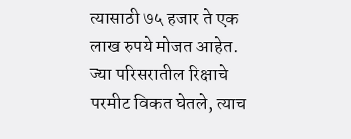त्यासाठी ७५ हजार ते एक लाख रुपये मोजत आहेत. ज्या परिसरातील रिक्षाचे परमीट विकत घेतले, त्याच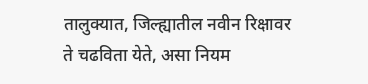तालुक्यात, जिल्ह्यातील नवीन रिक्षावर ते चढविता येते, असा नियम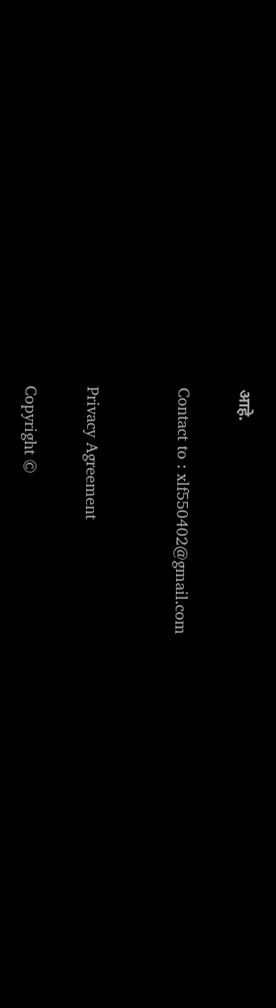आहे.

Contact to : xlf550402@gmail.com


Privacy Agreement

Copyright ©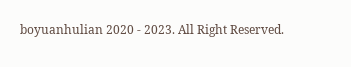boyuanhulian 2020 - 2023. All Right Reserved.